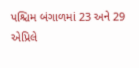પશ્ચિમ બંગાળમાં 23 અને 29 એપ્રિલે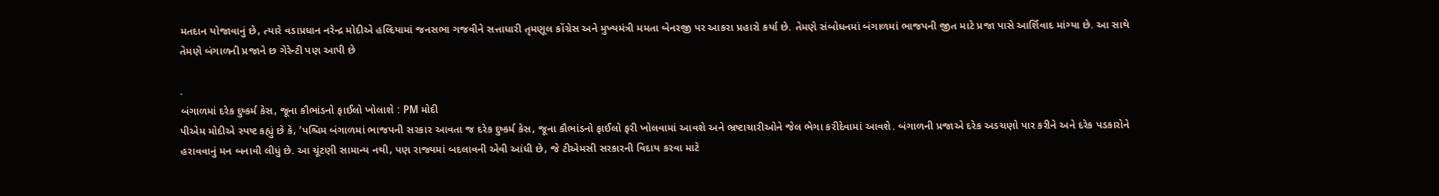મતદાન યોજાવાનું છે, ત્યારે વડાપ્રધાન નરેન્દ્ર મોદીએ હલ્દિયામાં જનસભા ગજવીને સત્તાધારી તૃમણૂલ કોંગ્રેસ અને મુખ્યમંત્રી મમતા બેનરજી પર આકરા પ્રહારો કર્યા છે. તેમણે સંબોધનમાં બંગાળમાં ભાજપની જીત માટે પ્રજા પાસે આર્શિવાદ માંગ્યા છે. આ સાથે તેમણે બંગાળની પ્રજાને છ ગેરેન્ટી પણ આપી છે

.
બંગાળમાં દરેક દુષ્કર્મ કેસ, જૂના કૌભાંડનો ફાઈલો ખોલાશે : PM મોદી
પીએમ મોદીએ સ્પષ્ટ કહ્યું છે કે, ‘પશ્ચિમ બંગાળમાં ભાજપની સરકાર આવતા જ દરેક દુષ્કર્મ કેસ, જૂના કૌભાંડનો ફાઈલો ફરી ખોલવામાં આવશે અને ભ્રષ્ટાચારીઓને જેલ ભેગા કરીદેવામાં આવશે. બંગાળની પ્રજાએ દરેક અડચણો પાર કરીને અને દરેક પડકારોને હરાવવાનું મન બનાવી લીધું છે. આ ચૂંટણી સામાન્ય નથી, પણ રાજ્યમાં બદલાવની એવી આંધી છે, જે ટીએમસી સરકારની વિદાય કરવા માટે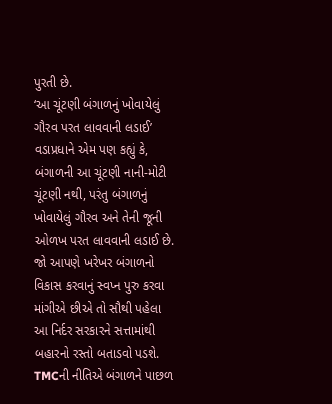પુરતી છે.
‘આ ચૂંટણી બંગાળનું ખોવાયેલું ગૌરવ પરત લાવવાની લડાઈ’
વડાપ્રધાને એમ પણ કહ્યું કે, બંગાળની આ ચૂંટણી નાની-મોટી ચૂંટણી નથી, પરંતુ બંગાળનું ખોવાયેલું ગૌરવ અને તેની જૂની ઓળખ પરત લાવવાની લડાઈ છે. જો આપણે ખરેખર બંગાળનો વિકાસ કરવાનું સ્વપ્ન પુરુ કરવા માંગીએ છીએ તો સૌથી પહેલા આ નિર્દર સરકારને સત્તામાંથી બહારનો રસ્તો બતાડવો પડશે.
TMCની નીતિએ બંગાળને પાછળ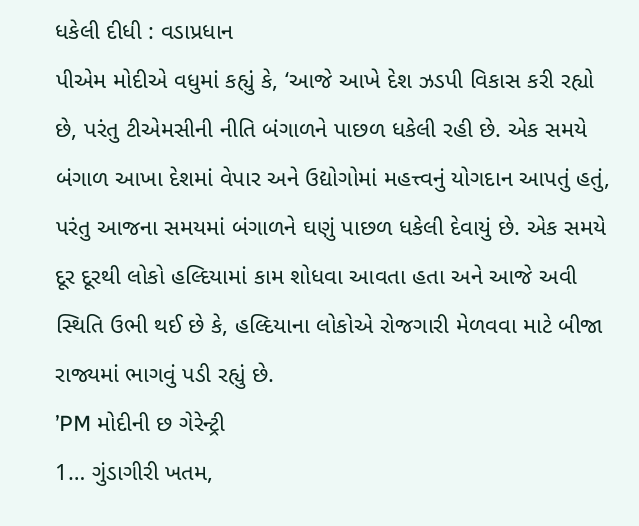ધકેલી દીધી : વડાપ્રધાન
પીએમ મોદીએ વધુમાં કહ્યું કે, ‘આજે આખે દેશ ઝડપી વિકાસ કરી રહ્યો છે, પરંતુ ટીએમસીની નીતિ બંગાળને પાછળ ધકેલી રહી છે. એક સમયે બંગાળ આખા દેશમાં વેપાર અને ઉદ્યોગોમાં મહત્ત્વનું યોગદાન આપતું હતું, પરંતુ આજના સમયમાં બંગાળને ઘણું પાછળ ધકેલી દેવાયું છે. એક સમયે દૂર દૂરથી લોકો હલ્દિયામાં કામ શોધવા આવતા હતા અને આજે અવી સ્થિતિ ઉભી થઈ છે કે, હલ્દિયાના લોકોએ રોજગારી મેળવવા માટે બીજા રાજ્યમાં ભાગવું પડી રહ્યું છે.
’PM મોદીની છ ગેરેન્ટ્રી
1… ગુંડાગીરી ખતમ,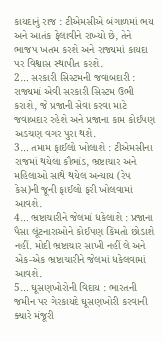કાયદાનું રાજ : ટીએમસીએ બંગાળમાં ભય અને આતંક ફેલાવીને રાખ્યો છે, તેને ભાજપ ખતમ કરશે અને રાજ્યમાં કાયદા પર વિશ્વાસ સ્થાપીત કરશે.
2… સરકારી સિસ્ટમની જવાબદારી : રાજ્યમાં એવી સરકારી સિસ્ટમ ઉભી કરાશે, જે પ્રજાની સેવા કરવા માટે જવાબદાર રહેશે અને પ્રજાના કામ કોઈપણ અડચણ વગર પુરા થશે.
3… તમામ ફાઈલો ખોલાશે : ટીએમસીના રાજમાં થયેલા કૌભાંડ, ભ્રષ્ટાચાર અને મહિલાઓ સાથે થયેલ અન્યાય (રેપ કેસ)ની જૂની ફાઈલો ફરી ખોલવામાં આવશે.
4… ભ્રષ્ટાચારીને જેલમાં ધકેલાશે : પ્રજાના પૈસા લૂંટનારાઓને કોઈપણ કિંમતો છોડાશે નહીં. મોદી ભ્રષ્ટાચાર સાખી નહીં લે અને એક-એક ભ્રષ્ટાચારીને જેલમાં ધકેલવામાં આવશે.
5… ઘૂસણખોરોની વિદાય : ભારતની જમીન પર ગેરકાયદે ઘૂસણખોરી કરવાની ક્યારે મંજૂરી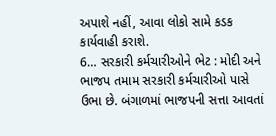અપાશે નહીં, આવા લોકો સામે કડક કાર્યવાહી કરાશે.
6… સરકારી કર્મચારીઓને ભેટ : મોદી અને ભાજપ તમામ સરકારી કર્મચારીઓ પાસે ઉભા છે. બંગાળમાં ભાજપની સત્તા આવતાં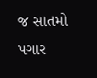જ સાતમો પગાર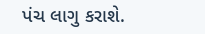પંચ લાગુ કરાશે.